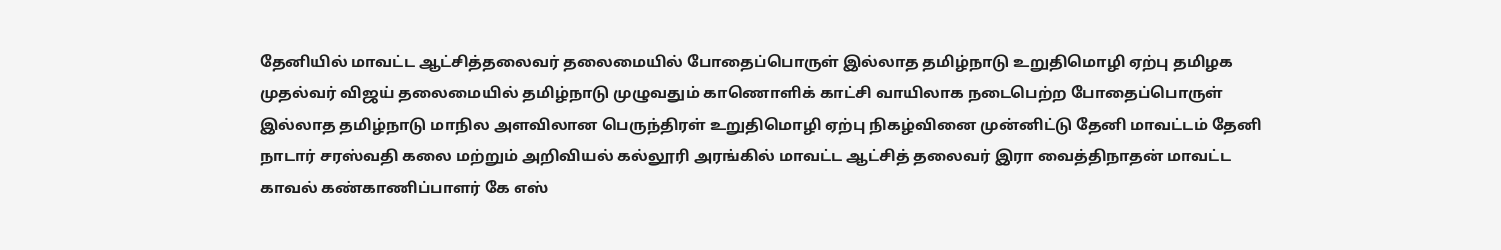தேனியில் மாவட்ட ஆட்சித்தலைவர் தலைமையில் போதைப்பொருள் இல்லாத தமிழ்நாடு உறுதிமொழி ஏற்பு தமிழக முதல்வர் விஜய் தலைமையில் தமிழ்நாடு முழுவதும் காணொளிக் காட்சி வாயிலாக நடைபெற்ற போதைப்பொருள் இல்லாத தமிழ்நாடு மாநில அளவிலான பெருந்திரள் உறுதிமொழி ஏற்பு நிகழ்வினை முன்னிட்டு தேனி மாவட்டம் தேனி நாடார் சரஸ்வதி கலை மற்றும் அறிவியல் கல்லூரி அரங்கில் மாவட்ட ஆட்சித் தலைவர் இரா வைத்திநாதன் மாவட்ட காவல் கண்காணிப்பாளர் கே எஸ்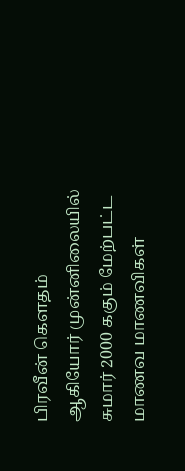பிரவீன் கெளதம் ஆகியோர் முன்னிலையில் சுமார் 2000 ககும் மேற்பட்ட மாணவ மாணவிகள்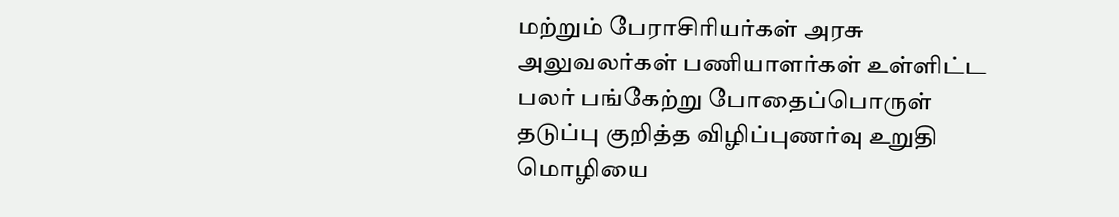மற்றும் பேராசிரியர்கள் அரசு அலுவலர்கள் பணியாளர்கள் உள்ளிட்ட பலர் பங்கேற்று போதைப்பொருள் தடுப்பு குறித்த விழிப்புணர்வு உறுதி மொழியை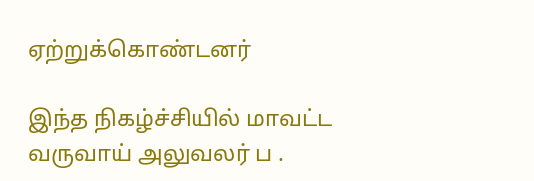ஏற்றுக்கொண்டனர்

இந்த நிகழ்ச்சியில் மாவட்ட வருவாய் அலுவலர் ப .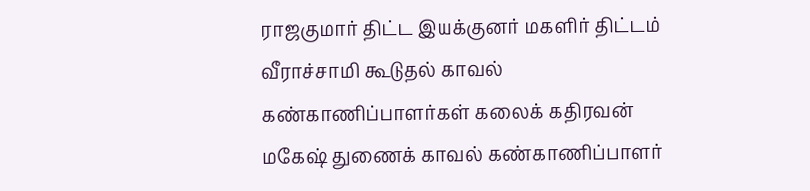ராஜகுமார் திட்ட இயக்குனர் மகளிர் திட்டம் வீராச்சாமி கூடுதல் காவல் கண்காணிப்பாளர்கள் கலைக் கதிரவன் மகேஷ் துணைக் காவல் கண்காணிப்பாளர்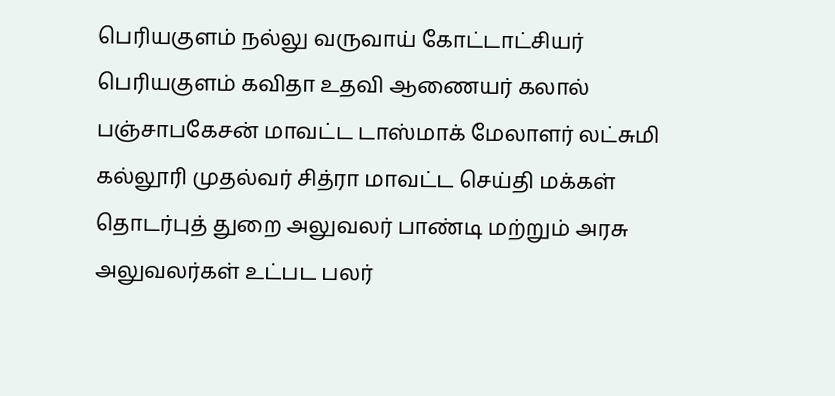பெரியகுளம் நல்லு வருவாய் கோட்டாட்சியர் பெரியகுளம் கவிதா உதவி ஆணையர் கலால் பஞ்சாபகேசன் மாவட்ட டாஸ்மாக் மேலாளர் லட்சுமி கல்லூரி முதல்வர் சித்ரா மாவட்ட செய்தி மக்கள் தொடர்புத் துறை அலுவலர் பாண்டி மற்றும் அரசு அலுவலர்கள் உட்பட பலர்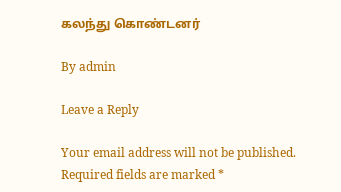கலந்து கொண்டனர்

By admin

Leave a Reply

Your email address will not be published. Required fields are marked *